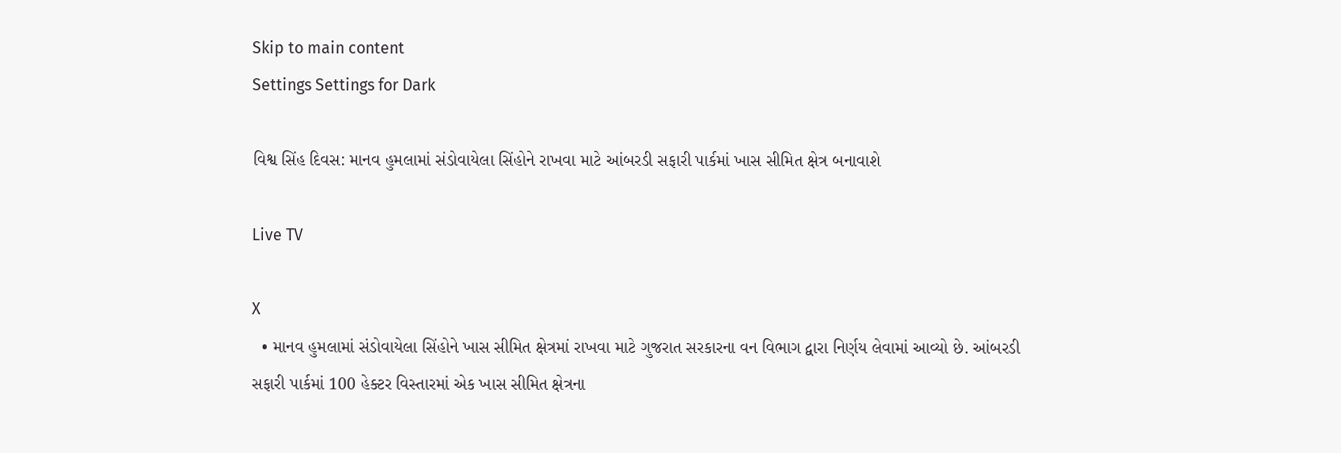Skip to main content
Settings Settings for Dark

વિશ્વ સિંહ દિવસ: માનવ હુમલામાં સંડોવાયેલા સિંહોને રાખવા માટે આંબરડી સફારી પાર્કમાં ખાસ સીમિત ક્ષેત્ર બનાવાશે

Live TV

X
  • માનવ હુમલામાં સંડોવાયેલા સિંહોને ખાસ સીમિત ક્ષેત્રમાં રાખવા માટે ગુજરાત સરકારના વન વિભાગ દ્વારા નિર્ણય લેવામાં આવ્યો છે. આંબરડી સફારી પાર્કમાં 100 હેક્ટર વિસ્તારમાં એક ખાસ સીમિત ક્ષેત્રના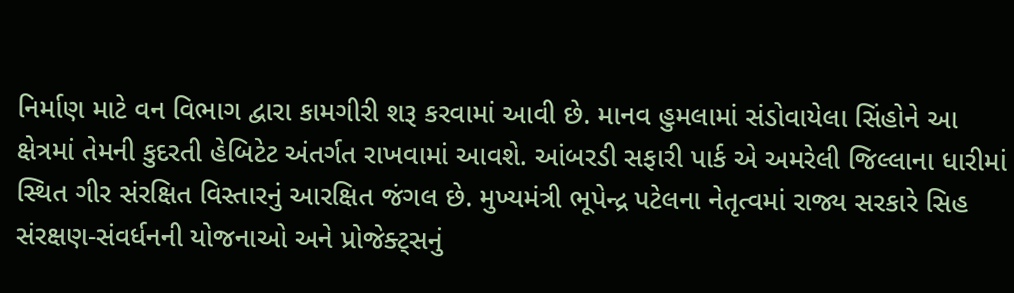નિર્માણ માટે વન વિભાગ દ્વારા કામગીરી શરૂ કરવામાં આવી છે. માનવ હુમલામાં સંડોવાયેલા સિંહોને આ ક્ષેત્રમાં તેમની કુદરતી હેબિટેટ અંતર્ગત રાખવામાં આવશે. આંબરડી સફારી પાર્ક એ અમરેલી જિલ્લાના ધારીમાં સ્થિત ગીર સંરક્ષિત વિસ્તારનું આરક્ષિત જંગલ છે. મુખ્યમંત્રી ભૂપેન્દ્ર પટેલના નેતૃત્વમાં રાજ્ય સરકારે સિહ સંરક્ષણ-સંવર્ધનની યોજનાઓ અને પ્રોજેક્ટ્સનું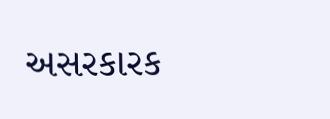અસરકારક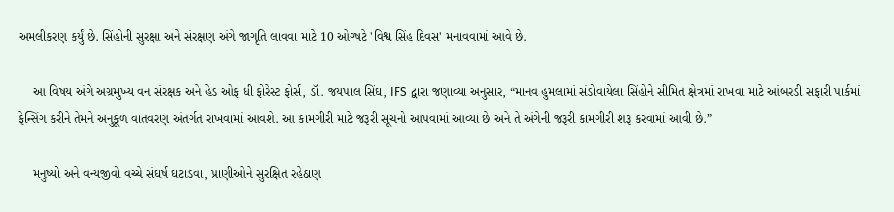અમલીકરણ કર્યું છે. સિંહોની સુરક્ષા અને સંરક્ષણ અંગે જાગૃતિ લાવવા માટે 10 ઓગ્ષટે 'વિશ્વ સિંહ દિવસ' મનાવવામાં આવે છે.

    આ વિષય અંગે અગ્રમુખ્ય વન સંરક્ષક અને હેડ ઓફ ધી ફોરેસ્ટ ફોર્સ, ડૉ. જયપાલ સિંઘ, IFS દ્વારા જણાવ્યા અનુસાર, “માનવ હુમલામાં સંડોવાયેલા સિંહોને સીમિત ક્ષેત્રમાં રાખવા માટે આંબરડી સફારી પાર્કમાં ફેન્સિંગ કરીને તેમને અનુકૂળ વાતવરણ અંતર્ગત રાખવામાં આવશે. આ કામગીરી માટે જરૂરી સૂચનો આપવામાં આવ્યા છે અને તે અંગેની જરૂરી કામગીરી શરૂ કરવામાં આવી છે.”

    મનુષ્યો અને વન્યજીવો વચ્ચે સંઘર્ષ ઘટાડવા, પ્રાણીઓને સુરક્ષિત રહેઠાણ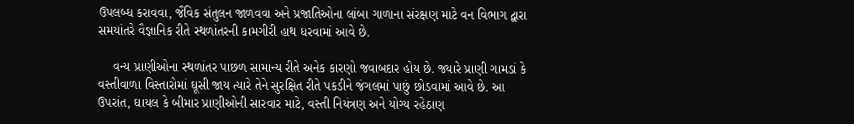ઉપલબ્ધ કરાવવા, જૈવિક સંતુલન જાળવવા અને પ્રજાતિઓના લાંબા ગાળાના સંરક્ષણ માટે વન વિભાગ દ્વારા સમયાંતરે વૈજ્ઞાનિક રીતે સ્થળાંતરની કામગીરી હાથ ધરવામાં આવે છે.

    વન્ય પ્રાણીઓના સ્થળાંતર પાછળ સામાન્ય રીતે અનેક કારણો જવાબદાર હોય છે. જ્યારે પ્રાણી ગામડાં કે વસ્તીવાળા વિસ્તારોમાં ઘૂસી જાય ત્યારે તેને સુરક્ષિત રીતે પકડીને જંગલમાં પાછું છોડવામાં આવે છે. આ ઉપરાંત, ઘાયલ કે બીમાર પ્રાણીઓની સારવાર માટે, વસ્તી નિયંત્રણ અને યોગ્ય રહેઠાણ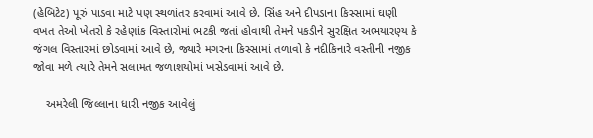(હેબિટેટ) પૂરું પાડવા માટે પણ સ્થળાંતર કરવામાં આવે છે. સિંહ અને દીપડાના કિસ્સામાં ઘણી વખત તેઓ ખેતરો કે રહેણાંક વિસ્તારોમાં ભટકી જતાં હોવાથી તેમને પકડીને સુરક્ષિત અભયારણ્ય કે જંગલ વિસ્તારમાં છોડવામાં આવે છે, જ્યારે મગરના કિસ્સામાં તળાવો કે નદીકિનારે વસ્તીની નજીક જોવા મળે ત્યારે તેમને સલામત જળાશયોમાં ખસેડવામાં આવે છે.

    અમરેલી જિલ્લાના ધારી નજીક આવેલું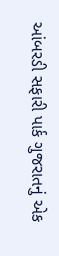આંબરડી સફારી પાર્ક ગુજરાતનું એક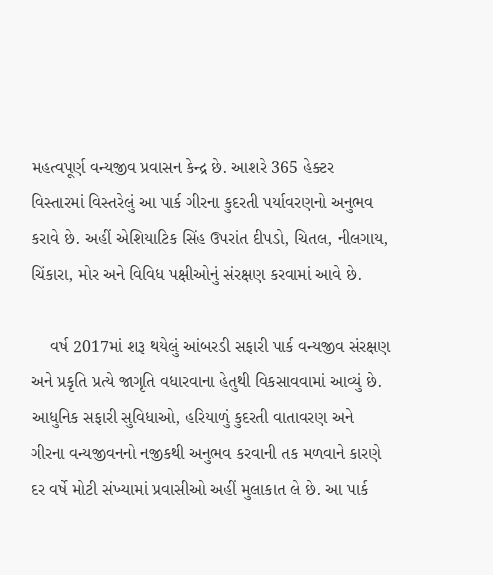મહત્વપૂર્ણ વન્યજીવ પ્રવાસન કેન્દ્ર છે. આશરે 365 હેક્ટર વિસ્તારમાં વિસ્તરેલું આ પાર્ક ગીરના કુદરતી પર્યાવરણનો અનુભવ કરાવે છે. અહીં એશિયાટિક સિંહ ઉપરાંત દીપડો, ચિતલ, નીલગાય, ચિંકારા, મોર અને વિવિધ પક્ષીઓનું સંરક્ષણ કરવામાં આવે છે.

    વર્ષ 2017માં શરૂ થયેલું આંબરડી સફારી પાર્ક વન્યજીવ સંરક્ષણ અને પ્રકૃતિ પ્રત્યે જાગૃતિ વધારવાના હેતુથી વિકસાવવામાં આવ્યું છે. આધુનિક સફારી સુવિધાઓ, હરિયાળું કુદરતી વાતાવરણ અને ગીરના વન્યજીવનનો નજીકથી અનુભવ કરવાની તક મળવાને કારણે દર વર્ષે મોટી સંખ્યામાં પ્રવાસીઓ અહીં મુલાકાત લે છે. આ પાર્ક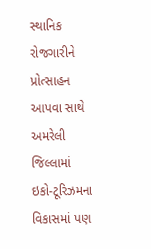સ્થાનિક રોજગારીને પ્રોત્સાહન આપવા સાથે અમરેલી જિલ્લામાં ઇકો-ટૂરિઝમના વિકાસમાં પણ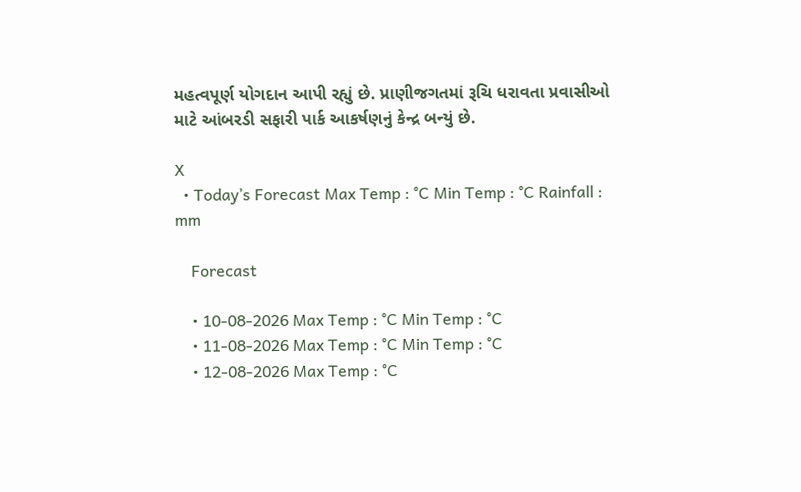મહત્વપૂર્ણ યોગદાન આપી રહ્યું છે. પ્રાણીજગતમાં રૂચિ ધરાવતા પ્રવાસીઓ માટે આંબરડી સફારી પાર્ક આકર્ષણનું કેન્દ્ર બન્યું છે.

X
  • Today’s Forecast Max Temp : °C Min Temp : °C Rainfall : mm

    Forecast

    • 10-08-2026 Max Temp : °C Min Temp : °C
    • 11-08-2026 Max Temp : °C Min Temp : °C
    • 12-08-2026 Max Temp : °C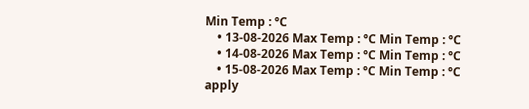Min Temp : °C
    • 13-08-2026 Max Temp : °C Min Temp : °C
    • 14-08-2026 Max Temp : °C Min Temp : °C
    • 15-08-2026 Max Temp : °C Min Temp : °C
apply